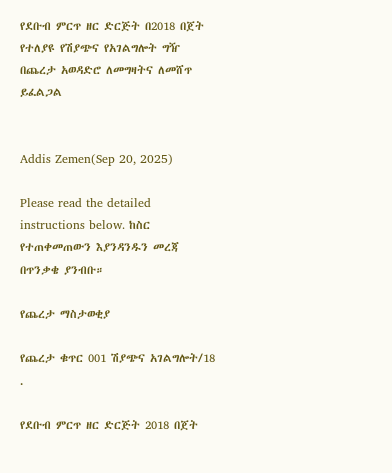የደቡብ ምርጥ ዘር ድርጅት በ2018 በጀት የተለያዩ የሽያጭና የአገልግሎት ግዥ በጨረታ አወዳድሮ ለመግዛትና ለመሸጥ ይፈልጋል


Addis Zemen(Sep 20, 2025)

Please read the detailed instructions below. ከስር የተጠቀመጠውን እያንዳንዱን መረጃ በጥንቃቄ ያንብቡ።

የጨረታ ማስታወቂያ

የጨረታ ቁጥር 001 ሽያጭና አገልግሎት/18 .

የደቡብ ምርጥ ዘር ድርጅት 2018 በጀት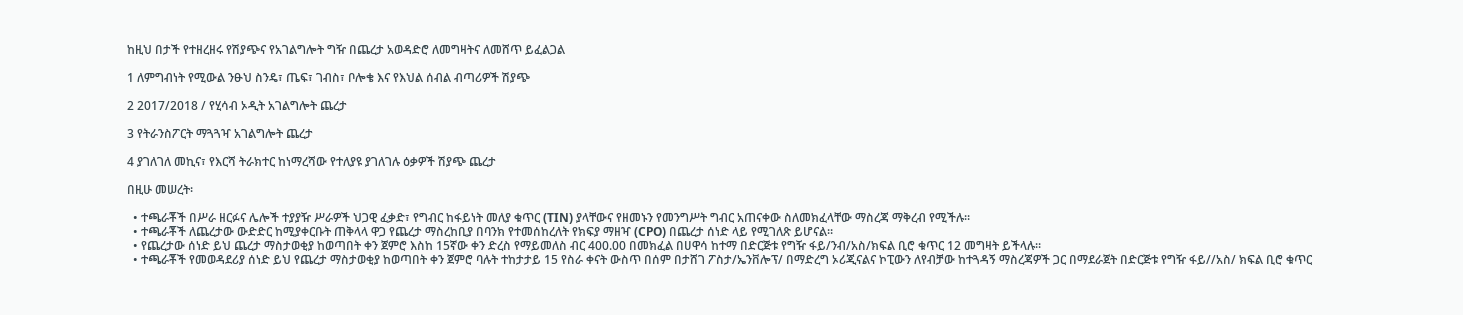ከዚህ በታች የተዘረዘሩ የሽያጭና የአገልግሎት ግዥ በጨረታ አወዳድሮ ለመግዛትና ለመሸጥ ይፈልጋል

1 ለምግብነት የሚውል ንፁህ ስንዴ፣ ጤፍ፣ ገብስ፣ ቦሎቄ እና የእህል ሰብል ብጣሪዎች ሽያጭ

2 2017/2018 / የሂሳብ ኦዲት አገልግሎት ጨረታ

3 የትራንስፖርት ማጓጓዣ አገልግሎት ጨረታ

4 ያገለገለ መኪና፣ የእርሻ ትራክተር ከነማረሻው የተለያዩ ያገለገሉ ዕቃዎች ሽያጭ ጨረታ

በዚሁ መሠረት፡

  • ተጫራቾች በሥራ ዘርፉና ሌሎች ተያያዥ ሥራዎች ህጋዊ ፈቃድ፣ የግብር ከፋይነት መለያ ቁጥር (TIN) ያላቸውና የዘመኑን የመንግሥት ግብር አጠናቀው ስለመክፈላቸው ማስረጃ ማቅረብ የሚችሉ።
  • ተጫራቾች ለጨረታው ውድድር ከሚያቀርቡት ጠቅላላ ዋጋ የጨረታ ማስረከቢያ በባንክ የተመሰከረለት የክፍያ ማዘዣ (CPO) በጨረታ ሰነድ ላይ የሚገለጽ ይሆናል።
  • የጨረታው ሰነድ ይህ ጨረታ ማስታወቂያ ከወጣበት ቀን ጀምሮ እስከ 15ኛው ቀን ድረስ የማይመለስ ብር 400.00 በመክፈል በሀዋሳ ከተማ በድርጅቱ የግዥ ፋይ/ንብ/አስ/ክፍል ቢሮ ቁጥር 12 መግዛት ይችላሉ።
  • ተጫራቾች የመወዳደሪያ ሰነድ ይህ የጨረታ ማስታወቂያ ከወጣበት ቀን ጀምሮ ባሉት ተከታታይ 15 የስራ ቀናት ውስጥ በሰም በታሸገ ፖስታ/ኤንቨሎፕ/ በማድረግ ኦሪጂናልና ኮፒውን ለየብቻው ከተጓዳኝ ማስረጃዎች ጋር በማደራጀት በድርጅቱ የግዥ ፋይ//አስ/ ክፍል ቢሮ ቁጥር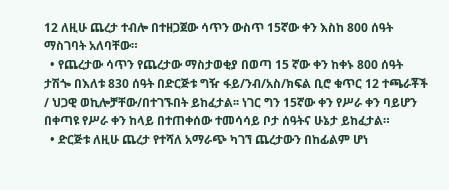12 ለዚሁ ጨረታ ተብሎ በተዘጋጀው ሳጥን ውስጥ 15ኛው ቀን እስከ 800 ሰዓት ማስገባት አለባቸው።
  • የጨረታው ሳጥን የጨረታው ማስታወቂያ በወጣ 15 ኛው ቀን ከቀኑ 800 ሰዓት ታሽጐ በእለቱ 830 ሰዓት በድርጅቱ ግዥ ፋይ/ንብ/አስ/ክፍል ቢሮ ቁጥር 12 ተጫራቾች / ህጋዊ ወኪሎቻቸው/በተገኙበት ይከፈታል፡፡ ነገር ግን 15ኛው ቀን የሥራ ቀን ባይሆን በቀጣዩ የሥራ ቀን ከላይ በተጠቀሰው ተመሳሳይ ቦታ ሰዓትና ሁኔታ ይከፈታል።
  • ድርጅቱ ለዚሁ ጨረታ የተሻለ አማራጭ ካገኘ ጨረታውን በከፊልም ሆነ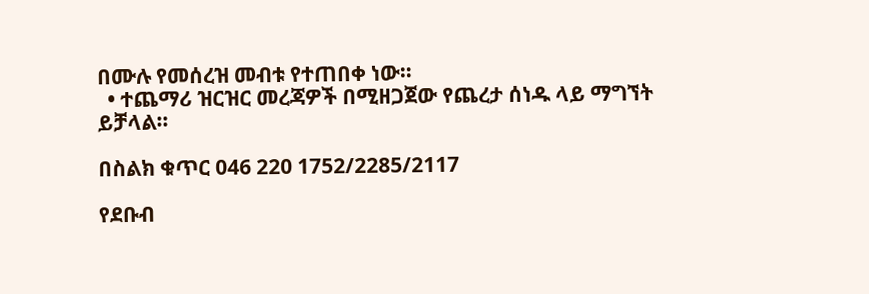በሙሉ የመሰረዝ መብቱ የተጠበቀ ነው።
  • ተጨማሪ ዝርዝር መረጃዎች በሚዘጋጀው የጨረታ ሰነዱ ላይ ማግኘት ይቻላል።

በስልክ ቁጥር 046 220 1752/2285/2117

የደቡብ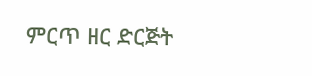ምርጥ ዘር ድርጅት